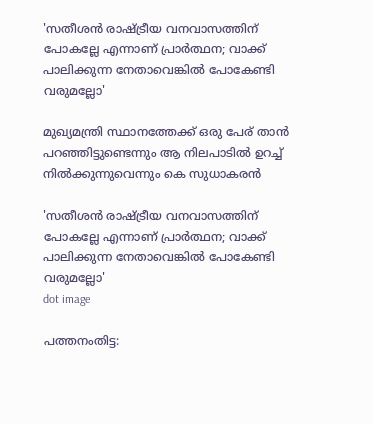'സതീശൻ രാഷ്ട്രീയ വനവാസത്തിന് പോകല്ലേ എന്നാണ് പ്രാര്‍ത്ഥന; വാക്ക് പാലിക്കുന്ന നേതാവെങ്കിൽ പോകേണ്ടി വരുമല്ലോ'

മുഖ്യമന്ത്രി സ്ഥാനത്തേക്ക് ഒരു പേര് താന്‍ പറഞ്ഞിട്ടുണ്ടെന്നും ആ നിലപാടില്‍ ഉറച്ച് നില്‍ക്കുന്നുവെന്നും കെ സുധാകരന്‍

'സതീശൻ രാഷ്ട്രീയ വനവാസത്തിന് പോകല്ലേ എന്നാണ് പ്രാര്‍ത്ഥന; വാക്ക് പാലിക്കുന്ന നേതാവെങ്കിൽ പോകേണ്ടി വരുമല്ലോ'
dot image

പത്തനംതിട്ട: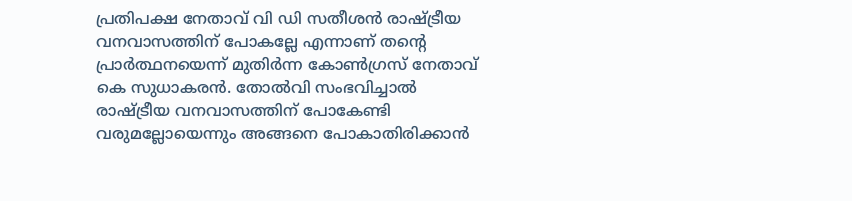പ്രതിപക്ഷ നേതാവ് വി ഡി സതീശന്‍ രാഷ്ട്രീയ വനവാസത്തിന് പോകല്ലേ എന്നാണ് തന്റെ പ്രാര്‍ത്ഥനയെന്ന് മുതിര്‍ന്ന കോണ്‍ഗ്രസ് നേതാവ് കെ സുധാകരന്‍. തോല്‍വി സംഭവിച്ചാല്‍ രാഷ്ട്രീയ വനവാസത്തിന് പോകേണ്ടി വരുമല്ലോയെന്നും അങ്ങനെ പോകാതിരിക്കാന്‍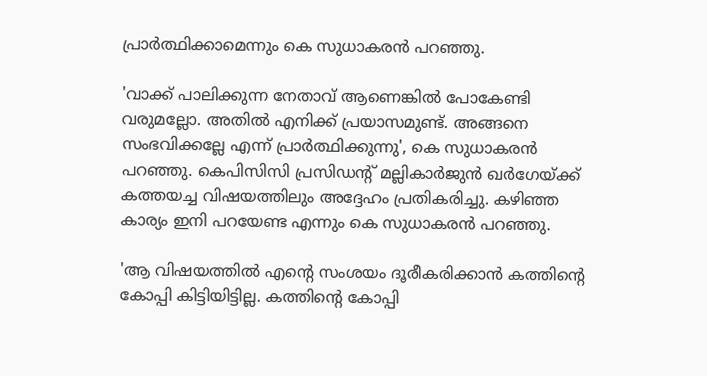പ്രാര്‍ത്ഥിക്കാമെന്നും കെ സുധാകരന്‍ പറഞ്ഞു.

'വാക്ക് പാലിക്കുന്ന നേതാവ് ആണെങ്കില്‍ പോകേണ്ടി വരുമല്ലോ. അതില്‍ എനിക്ക് പ്രയാസമുണ്ട്. അങ്ങനെ സംഭവിക്കല്ലേ എന്ന് പ്രാര്‍ത്ഥിക്കുന്നു', കെ സുധാകരന്‍ പറഞ്ഞു. കെപിസിസി പ്രസിഡന്റ് മല്ലികാര്‍ജുന്‍ ഖര്‍ഗേയ്ക്ക് കത്തയച്ച വിഷയത്തിലും അദ്ദേഹം പ്രതികരിച്ചു. കഴിഞ്ഞ കാര്യം ഇനി പറയേണ്ട എന്നും കെ സുധാകരന്‍ പറഞ്ഞു.

'ആ വിഷയത്തില്‍ എന്റെ സംശയം ദൂരീകരിക്കാന്‍ കത്തിന്റെ കോപ്പി കിട്ടിയിട്ടില്ല. കത്തിന്റെ കോപ്പി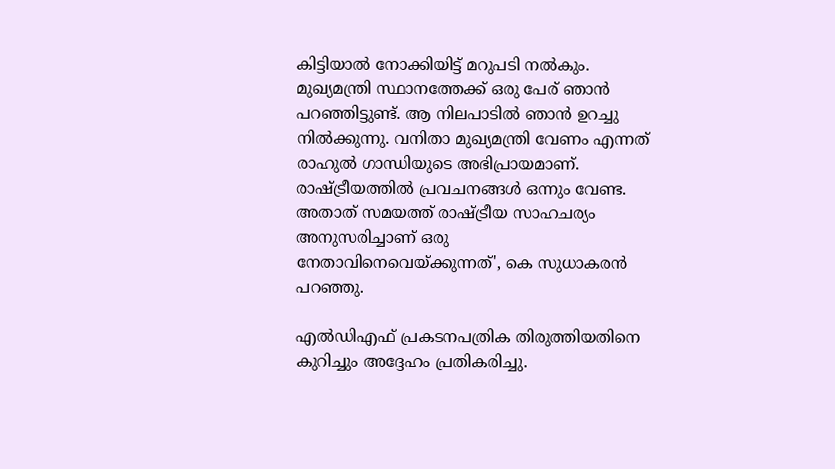കിട്ടിയാല്‍ നോക്കിയിട്ട് മറുപടി നല്‍കും. മുഖ്യമന്ത്രി സ്ഥാനത്തേക്ക് ഒരു പേര് ഞാന്‍ പറഞ്ഞിട്ടുണ്ട്. ആ നിലപാടില്‍ ഞാന്‍ ഉറച്ചു നില്‍ക്കുന്നു. വനിതാ മുഖ്യമന്ത്രി വേണം എന്നത് രാഹുല്‍ ഗാന്ധിയുടെ അഭിപ്രായമാണ്. രാഷ്ട്രീയത്തില്‍ പ്രവചനങ്ങള്‍ ഒന്നും വേണ്ട. അതാത് സമയത്ത് രാഷ്ട്രീയ സാഹചര്യം അനുസരിച്ചാണ് ഒരു നേതാവിനെവെയ്ക്കുന്നത്', കെ സുധാകരന്‍ പറഞ്ഞു.

എല്‍ഡിഎഫ് പ്രകടനപത്രിക തിരുത്തിയതിനെ കുറിച്ചും അദ്ദേഹം പ്രതികരിച്ചു.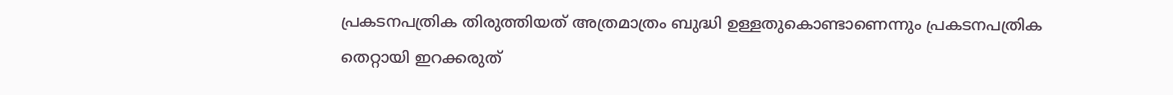പ്രകടനപത്രിക തിരുത്തിയത് അത്രമാത്രം ബുദ്ധി ഉള്ളതുകൊണ്ടാണെന്നും പ്രകടനപത്രിക തെറ്റായി ഇറക്കരുത്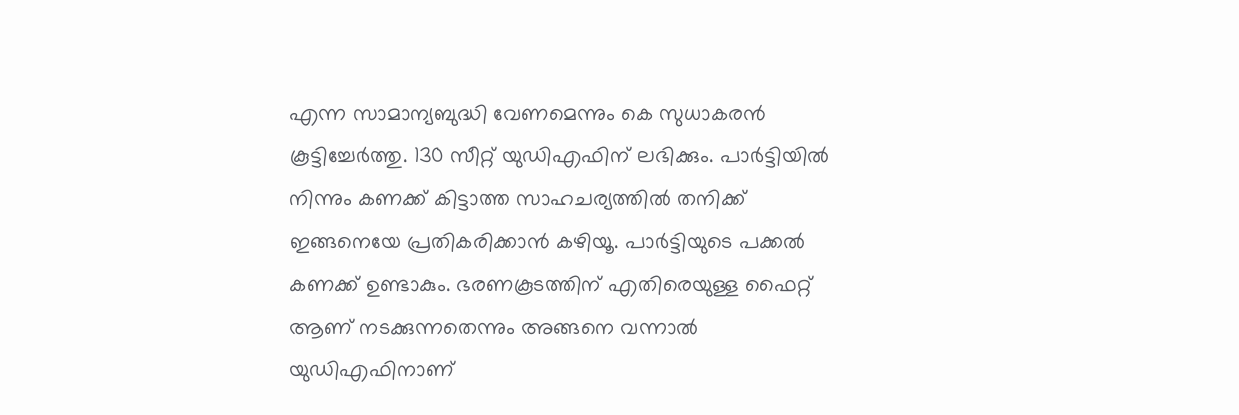എന്ന സാമാന്യബുദ്ധി വേണമെന്നും കെ സുധാകരന്‍ കൂട്ടിച്ചേര്‍ത്തു. 130 സീറ്റ് യുഡിഎഫിന് ലഭിക്കും. പാര്‍ട്ടിയില്‍ നിന്നും കണക്ക് കിട്ടാത്ത സാഹചര്യത്തില്‍ തനിക്ക് ഇങ്ങനെയേ പ്രതികരിക്കാന്‍ കഴിയൂ. പാര്‍ട്ടിയുടെ പക്കല്‍ കണക്ക് ഉണ്ടാകും. ഭരണകൂടത്തിന് എതിരെയുള്ള ഫൈറ്റ് ആണ് നടക്കുന്നതെന്നും അങ്ങനെ വന്നാല്‍ യുഡിഎഫിനാണ്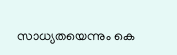സാധ്യതയെന്നും കെ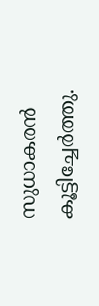സുധാകരന്‍ കൂട്ടിച്ചേര്‍ത്തു.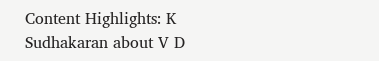Content Highlights: K Sudhakaran about V D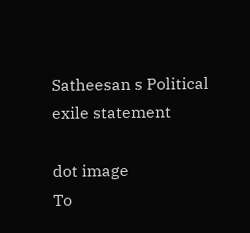Satheesan s Political exile statement

dot image
To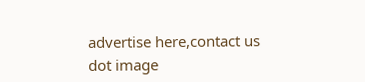advertise here,contact us
dot image